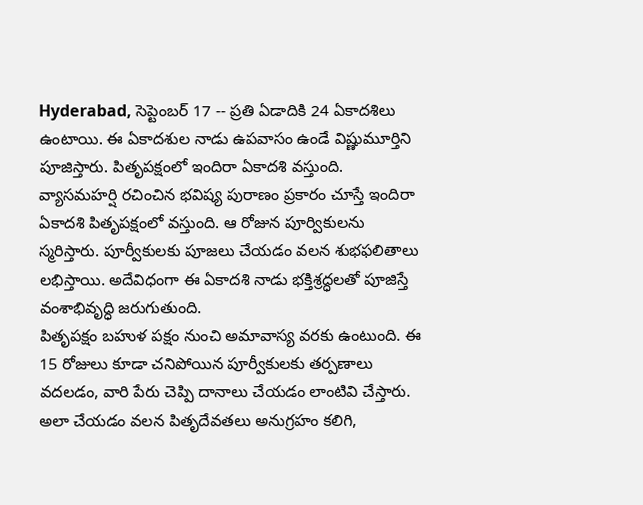Hyderabad, సెప్టెంబర్ 17 -- ప్రతి ఏడాదికి 24 ఏకాదశిలు ఉంటాయి. ఈ ఏకాదశుల నాడు ఉపవాసం ఉండే విష్ణుమూర్తిని పూజిస్తారు. పితృపక్షంలో ఇందిరా ఏకాదశి వస్తుంది. వ్యాసమహర్షి రచించిన భవిష్య పురాణం ప్రకారం చూస్తే ఇందిరా ఏకాదశి పితృపక్షంలో వస్తుంది. ఆ రోజున పూర్వికులను స్మరిస్తారు. పూర్వీకులకు పూజలు చేయడం వలన శుభఫలితాలు లభిస్తాయి. అదేవిధంగా ఈ ఏకాదశి నాడు భక్తిశ్రద్ధలతో పూజిస్తే వంశాభివృద్ధి జరుగుతుంది.
పితృపక్షం బహుళ పక్షం నుంచి అమావాస్య వరకు ఉంటుంది. ఈ 15 రోజులు కూడా చనిపోయిన పూర్వీకులకు తర్పణాలు వదలడం, వారి పేరు చెప్పి దానాలు చేయడం లాంటివి చేస్తారు. అలా చేయడం వలన పితృదేవతలు అనుగ్రహం కలిగి,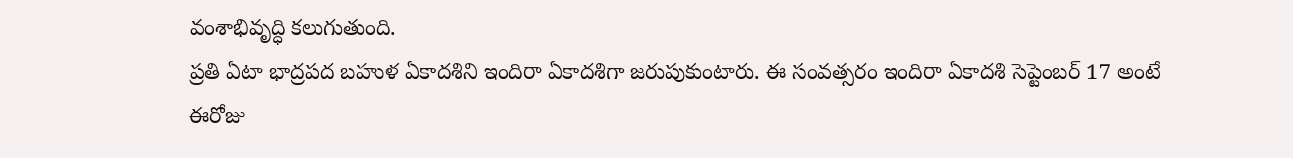వంశాభివృద్ధి కలుగుతుంది.
ప్రతి ఏటా భాద్రపద బహుళ ఏకాదశిని ఇందిరా ఏకాదశిగా జరుపుకుంటారు. ఈ సంవత్సరం ఇందిరా ఏకాదశి సెప్టెంబర్ 17 అంటే ఈరోజు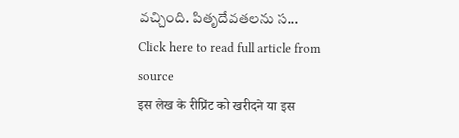వచ్చింది. పితృదేవతలను స...
Click here to read full article from source
इस लेख के रीप्रिंट को खरीदने या इस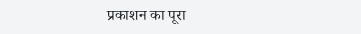प्रकाशन का पूरा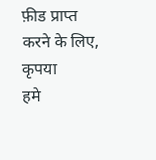फ़ीड प्राप्त करने के लिए, कृपया
हमे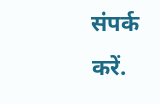संपर्क करें.